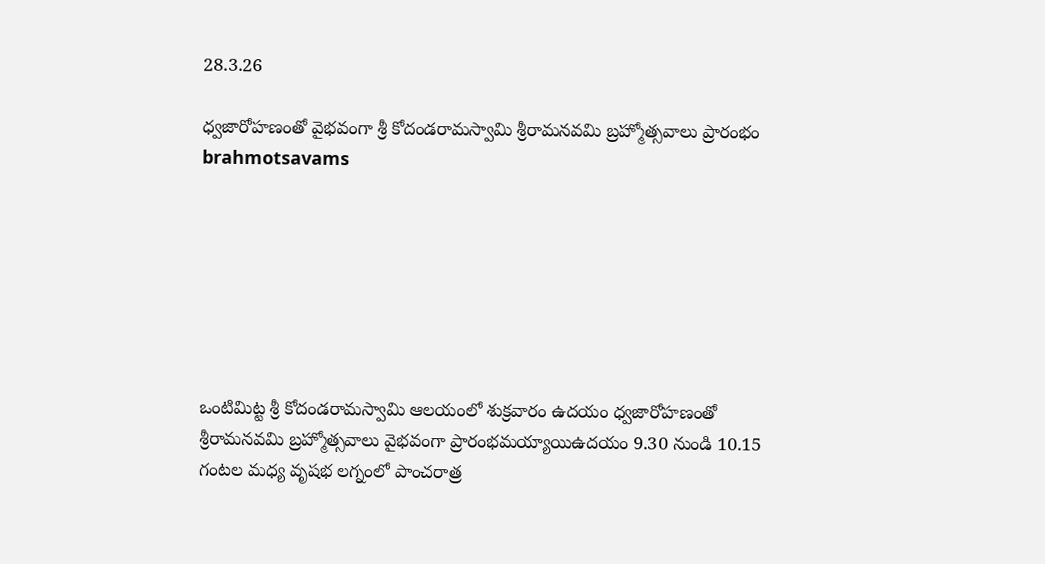28.3.26

ధ్వజారోహణంతో వైభవంగా శ్రీ కోదండరామస్వామి శ్రీరామనవమి బ్రహ్మోత్సవాలు ప్రారంభం brahmotsavams







ఒంటిమిట్ట శ్రీ కోదండరామస్వామి ఆలయంలో శుక్ర‌వారం ఉదయం ధ్వజారోహణంతో శ్రీరామనవమి బ్రహ్మోత్సవాలు వైభవంగా ప్రారంభమయ్యాయిఉదయం 9.30 నుండి 10.15 గంటల మధ్య వృష‌భ‌ లగ్నంలో పాంచరాత్ర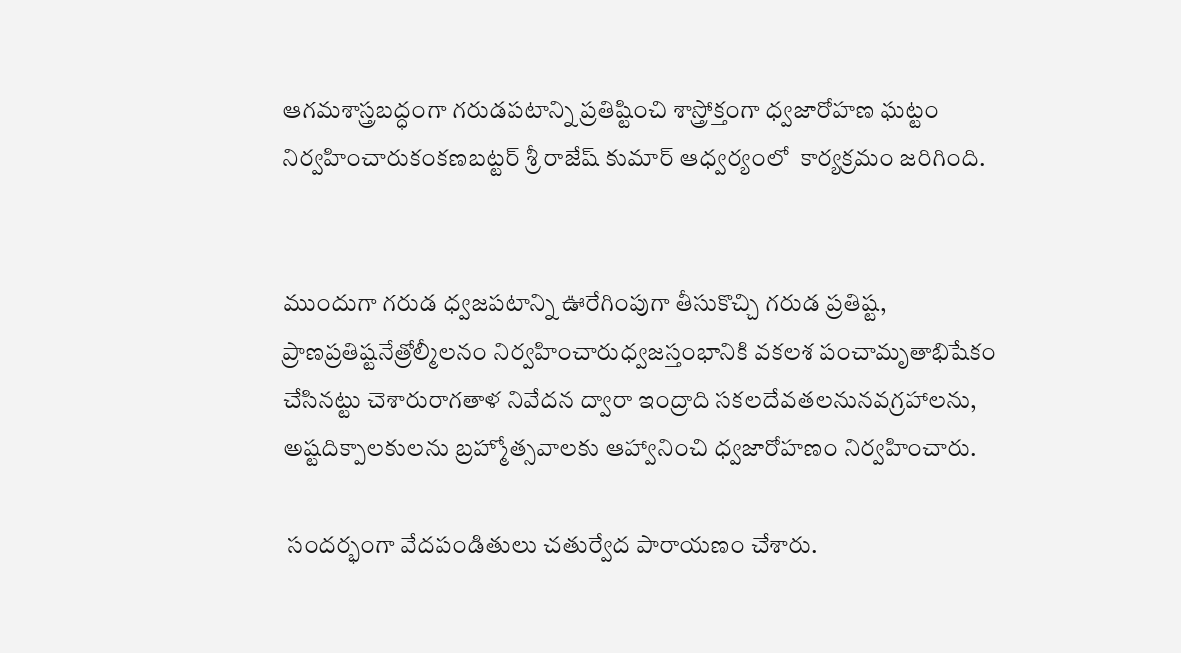ఆగమశాస్త్రబద్ధంగా గరుడపటాన్ని ప్రతిష్టించి శాస్త్రోక్తంగా ధ్వజారోహణ ఘట్టం నిర్వ‌హించారుకంకణబట్టర్‌ శ్రీ రాజేష్ కుమార్ ఆధ్వర్యంలో  కార్యక్రమం జరిగింది.


ముందుగా గరుడ ధ్వజపటాన్ని ఊరేగింపుగా తీసుకొచ్చి గరుడ ప్రతిష్ట, ప్రాణప్రతిష్టనేత్రోల్మీలనం నిర్వహించారుధ్వజస్తంభానికి వకలశ పంచామృతాభిషేకం చేసినట్టు చెశారురాగతాళ నివేదన ద్వారా ఇంద్రాది సకలదేవతలనునవగ్రహాలను, అష్టదిక్పాలకులను బ్రహ్మోత్సవాలకు ఆహ్వానించి ధ్వజారోహణం నిర్వ‌హించారు.

 సందర్భంగా వేదపండితులు చతుర్వేద పారాయణం చేశారు.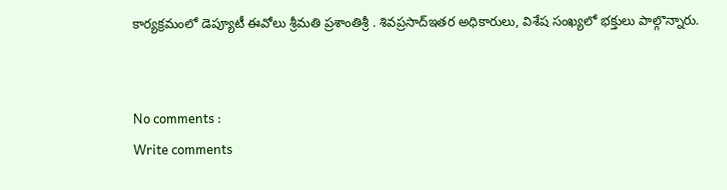కార్యక్రమంలో డెప్యూటీ ఈవోలు శ్రీమ‌తి ప్ర‌శాంతిశ్రీ . శివ‌ప్ర‌సాద్‌ఇతర అధికారులు, విశేష సంఖ్యలో భక్తులు పాల్గొన్నారు.


No comments :
Write comments